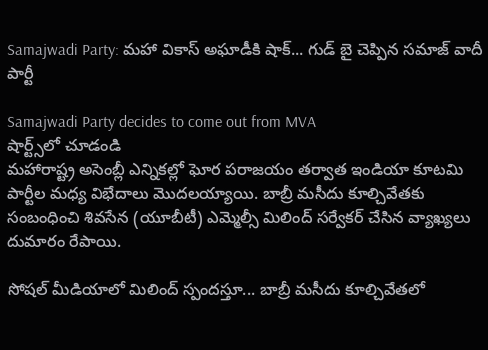Samajwadi Party: మహా వికాస్ అఘాడీకి షాక్... గుడ్ బై చెప్పిన సమాజ్ వాదీ పార్టీ

Samajwadi Party decides to come out from MVA
షార్ట్స్‌లో చూడండి
మహారాష్ట్ర అసెంబ్లీ ఎన్నికల్లో ఘోర పరాజయం తర్వాత ఇండియా కూటమి పార్టీల మధ్య విభేదాలు మొదలయ్యాయి. బాబ్రీ మసీదు కూల్చివేతకు సంబంధించి శివసేన (యూబీటీ) ఎమ్మెల్సీ మిలింద్ సర్వేకర్ చేసిన వ్యాఖ్యలు దుమారం రేపాయి.

సోషల్ మీడియాలో మిలింద్ స్పందస్తూ... బాబ్రీ మసీదు కూల్చివేతలో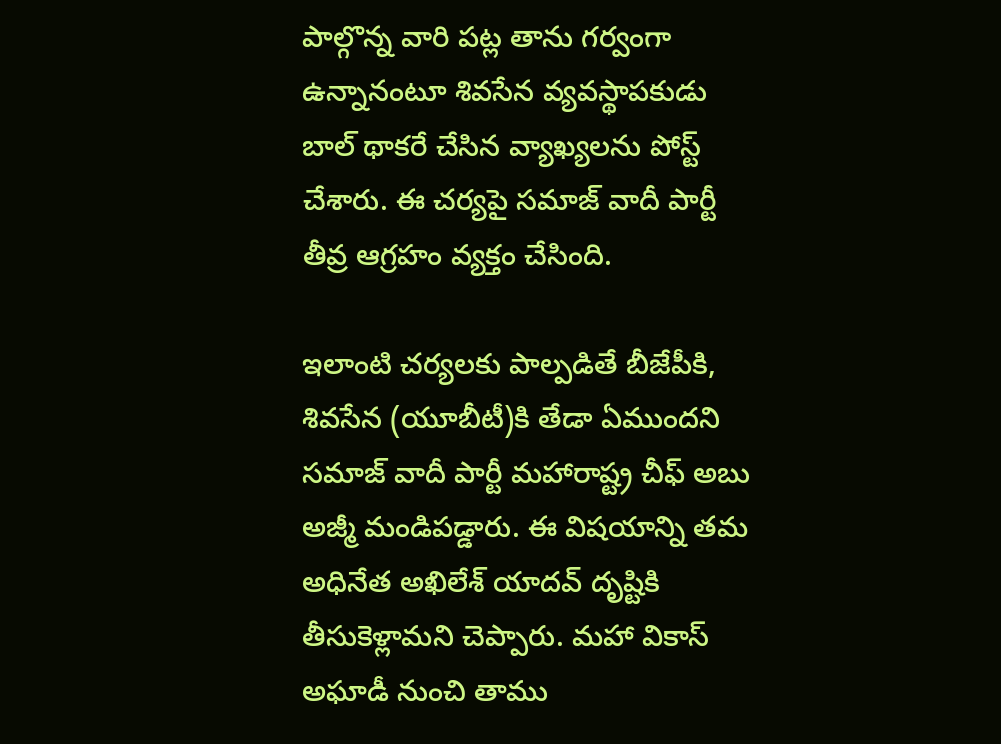పాల్గొన్న వారి పట్ల తాను గర్వంగా ఉన్నానంటూ శివసేన వ్యవస్థాపకుడు బాల్ థాకరే చేసిన వ్యాఖ్యలను పోస్ట్ చేశారు. ఈ చర్యపై సమాజ్ వాదీ పార్టీ తీవ్ర ఆగ్రహం వ్యక్తం చేసింది.

ఇలాంటి చర్యలకు పాల్పడితే బీజేపీకి, శివసేన (యూబీటీ)కి తేడా ఏముందని సమాజ్ వాదీ పార్టీ మహారాష్ట్ర చీఫ్ అబు అజ్మీ మండిపడ్డారు. ఈ విషయాన్ని తమ అధినేత అఖిలేశ్ యాదవ్ దృష్టికి తీసుకెళ్లామని చెప్పారు. మహా వికాస్ అఘాడీ నుంచి తాము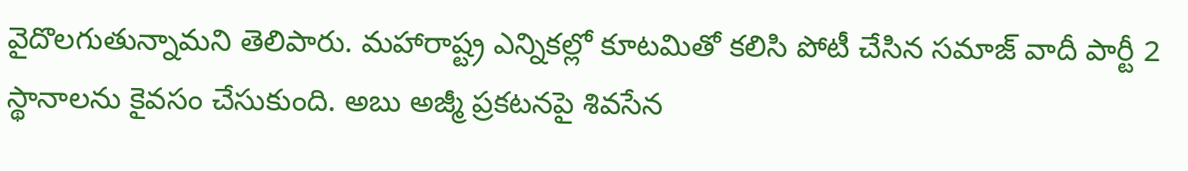వైదొలగుతున్నామని తెలిపారు. మహారాష్ట్ర ఎన్నికల్లో కూటమితో కలిసి పోటీ చేసిన సమాజ్ వాదీ పార్టీ 2 స్థానాలను కైవసం చేసుకుంది. అబు అజ్మీ ప్రకటనపై శివసేన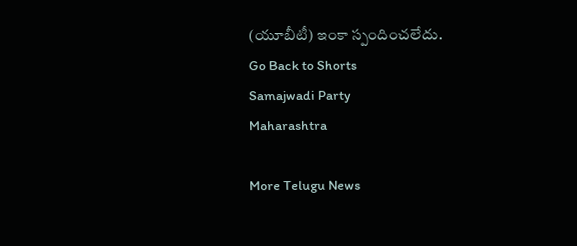(యూబీటీ) ఇంకా స్పందించలేదు.
Go Back to Shorts
Samajwadi Party
Maharashtra

More Telugu News